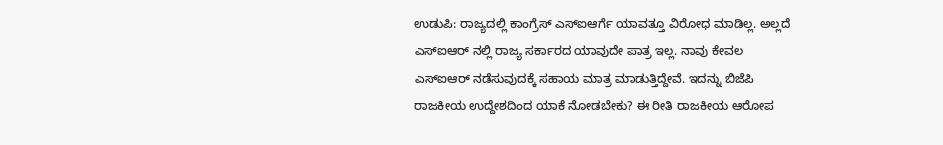ಉಡುಪಿ: ರಾಜ್ಯದಲ್ಲಿ ಕಾಂಗ್ರೆಸ್ ಎಸ್ಐಆರ್ಗೆ ಯಾವತ್ತೂ ವಿರೋಧ ಮಾಡಿಲ್ಲ. ಅಲ್ಲದೆ ಎಸ್ಐಆರ್ ನಲ್ಲಿ ರಾಜ್ಯ ಸರ್ಕಾರದ ಯಾವುದೇ ಪಾತ್ರ ಇಲ್ಲ. ನಾವು ಕೇವಲ ಎಸ್ಐಆರ್ ನಡೆಸುವುದಕ್ಕೆ ಸಹಾಯ ಮಾತ್ರ ಮಾಡುತ್ತಿದ್ದೇವೆ. ಇದನ್ನು ಬಿಜೆಪಿ ರಾಜಕೀಯ ಉದ್ದೇಶದಿಂದ ಯಾಕೆ ನೋಡಬೇಕು? ಈ ರೀತಿ ರಾಜಕೀಯ ಆರೋಪ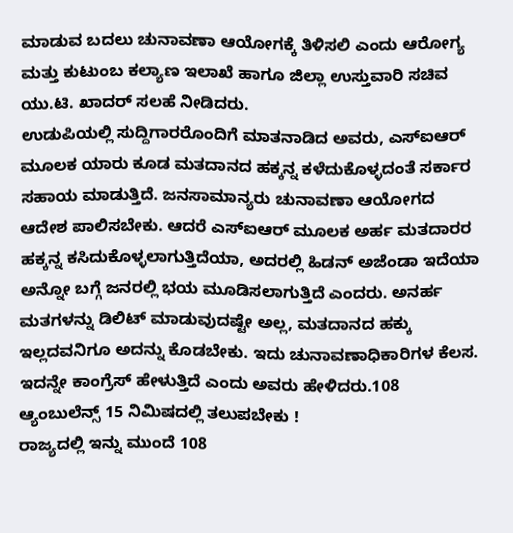ಮಾಡುವ ಬದಲು ಚುನಾವಣಾ ಆಯೋಗಕ್ಕೆ ತಿಳಿಸಲಿ ಎಂದು ಆರೋಗ್ಯ ಮತ್ತು ಕುಟುಂಬ ಕಲ್ಯಾಣ ಇಲಾಖೆ ಹಾಗೂ ಜಿಲ್ಲಾ ಉಸ್ತುವಾರಿ ಸಚಿವ ಯು.ಟಿ. ಖಾದರ್ ಸಲಹೆ ನೀಡಿದರು.
ಉಡುಪಿಯಲ್ಲಿ ಸುದ್ದಿಗಾರರೊಂದಿಗೆ ಮಾತನಾಡಿದ ಅವರು, ಎಸ್ಐಆರ್ ಮೂಲಕ ಯಾರು ಕೂಡ ಮತದಾನದ ಹಕ್ಕನ್ನ ಕಳೆದುಕೊಳ್ಳದಂತೆ ಸರ್ಕಾರ ಸಹಾಯ ಮಾಡುತ್ತಿದೆ. ಜನಸಾಮಾನ್ಯರು ಚುನಾವಣಾ ಆಯೋಗದ ಆದೇಶ ಪಾಲಿಸಬೇಕು. ಆದರೆ ಎಸ್ಐಆರ್ ಮೂಲಕ ಅರ್ಹ ಮತದಾರರ ಹಕ್ಕನ್ನ ಕಸಿದುಕೊಳ್ಳಲಾಗುತ್ತಿದೆಯಾ, ಅದರಲ್ಲಿ ಹಿಡನ್ ಅಜೆಂಡಾ ಇದೆಯಾ ಅನ್ನೋ ಬಗ್ಗೆ ಜನರಲ್ಲಿ ಭಯ ಮೂಡಿಸಲಾಗುತ್ತಿದೆ ಎಂದರು. ಅನರ್ಹ ಮತಗಳನ್ನು ಡಿಲಿಟ್ ಮಾಡುವುದಷ್ಟೇ ಅಲ್ಲ, ಮತದಾನದ ಹಕ್ಕು ಇಲ್ಲದವನಿಗೂ ಅದನ್ನು ಕೊಡಬೇಕು. ಇದು ಚುನಾವಣಾಧಿಕಾರಿಗಳ ಕೆಲಸ. ಇದನ್ನೇ ಕಾಂಗ್ರೆಸ್ ಹೇಳುತ್ತಿದೆ ಎಂದು ಅವರು ಹೇಳಿದರು.108 ಆ್ಯಂಬುಲೆನ್ಸ್ 15 ನಿಮಿಷದಲ್ಲಿ ತಲುಪಬೇಕು !
ರಾಜ್ಯದಲ್ಲಿ ಇನ್ನು ಮುಂದೆ 108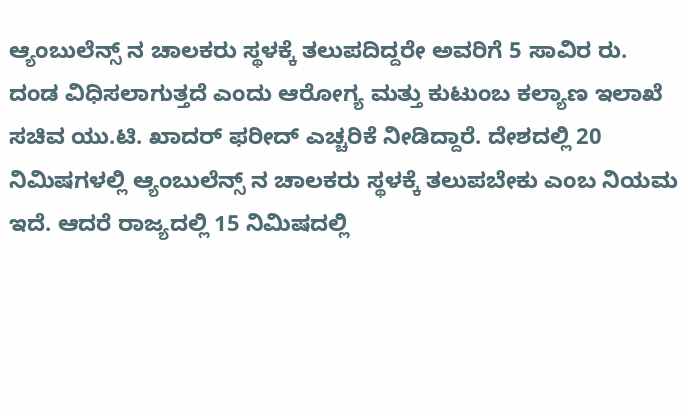ಆ್ಯಂಬುಲೆನ್ಸ್ ನ ಚಾಲಕರು ಸ್ಥಳಕ್ಕೆ ತಲುಪದಿದ್ದರೇ ಅವರಿಗೆ 5 ಸಾವಿರ ರು. ದಂಡ ವಿಧಿಸಲಾಗುತ್ತದೆ ಎಂದು ಆರೋಗ್ಯ ಮತ್ತು ಕುಟುಂಬ ಕಲ್ಯಾಣ ಇಲಾಖೆ ಸಚಿವ ಯು.ಟಿ. ಖಾದರ್ ಫರೀದ್ ಎಚ್ಚರಿಕೆ ನೀಡಿದ್ದಾರೆ. ದೇಶದಲ್ಲಿ 20 ನಿಮಿಷಗಳಲ್ಲಿ ಆ್ಯಂಬುಲೆನ್ಸ್ ನ ಚಾಲಕರು ಸ್ಥಳಕ್ಕೆ ತಲುಪಬೇಕು ಎಂಬ ನಿಯಮ ಇದೆ. ಆದರೆ ರಾಜ್ಯದಲ್ಲಿ 15 ನಿಮಿಷದಲ್ಲಿ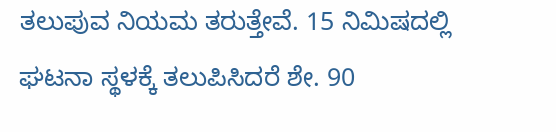ತಲುಪುವ ನಿಯಮ ತರುತ್ತೇವೆ. 15 ನಿಮಿಷದಲ್ಲಿ ಘಟನಾ ಸ್ಥಳಕ್ಕೆ ತಲುಪಿಸಿದರೆ ಶೇ. 90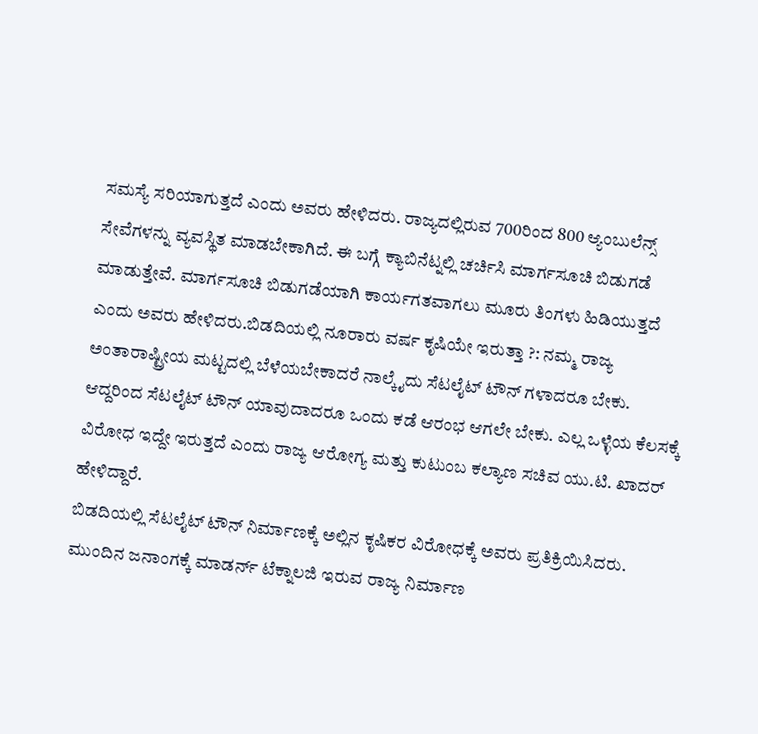ಸಮಸ್ಯೆ ಸರಿಯಾಗುತ್ತದೆ ಎಂದು ಅವರು ಹೇಳಿದರು. ರಾಜ್ಯದಲ್ಲಿರುವ 700ರಿಂದ 800 ಆ್ಯಂಬುಲೆನ್ಸ್ ಸೇವೆಗಳನ್ನು ವ್ಯವಸ್ಥಿತ ಮಾಡಬೇಕಾಗಿದೆ. ಈ ಬಗ್ಗೆ ಕ್ಯಾಬಿನೆಟ್ನಲ್ಲಿ ಚರ್ಚಿಸಿ ಮಾರ್ಗಸೂಚಿ ಬಿಡುಗಡೆ ಮಾಡುತ್ತೇವೆ. ಮಾರ್ಗಸೂಚಿ ಬಿಡುಗಡೆಯಾಗಿ ಕಾರ್ಯಗತವಾಗಲು ಮೂರು ತಿಂಗಳು ಹಿಡಿಯುತ್ತದೆ ಎಂದು ಅವರು ಹೇಳಿದರು.ಬಿಡದಿಯಲ್ಲಿ ನೂರಾರು ವರ್ಷ ಕೃಷಿಯೇ ಇರುತ್ತಾ ?: ನಮ್ಮ ರಾಜ್ಯ ಅಂತಾರಾಷ್ಟ್ರೀಯ ಮಟ್ಟದಲ್ಲಿ ಬೆಳೆಯಬೇಕಾದರೆ ನಾಲ್ಕೈದು ಸೆಟಲೈಟ್ ಟೌನ್ ಗಳಾದರೂ ಬೇಕು. ಆದ್ದರಿಂದ ಸೆಟಲೈಟ್ ಟೌನ್ ಯಾವುದಾದರೂ ಒಂದು ಕಡೆ ಆರಂಭ ಆಗಲೇ ಬೇಕು. ಎಲ್ಲ ಒಳ್ಳೆಯ ಕೆಲಸಕ್ಕೆ ವಿರೋಧ ಇದ್ದೇ ಇರುತ್ತದೆ ಎಂದು ರಾಜ್ಯ ಆರೋಗ್ಯ ಮತ್ತು ಕುಟುಂಬ ಕಲ್ಯಾಣ ಸಚಿವ ಯು.ಟಿ. ಖಾದರ್ ಹೇಳಿದ್ದಾರೆ.
ಬಿಡದಿಯಲ್ಲಿ ಸೆಟಲೈಟ್ ಟೌನ್ ನಿರ್ಮಾಣಕ್ಕೆ ಅಲ್ಲಿನ ಕೃಷಿಕರ ವಿರೋಧಕ್ಕೆ ಅವರು ಪ್ರತಿಕ್ರಿಯಿಸಿದರು. ಮುಂದಿನ ಜನಾಂಗಕ್ಕೆ ಮಾಡರ್ನ್ ಟೆಕ್ನಾಲಜಿ ಇರುವ ರಾಜ್ಯ ನಿರ್ಮಾಣ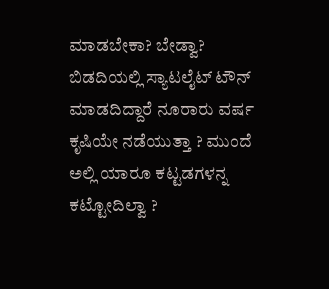ಮಾಡಬೇಕಾ? ಬೇಡ್ವಾ? ಬಿಡದಿಯಲ್ಲಿ ಸ್ಯಾಟಲೈಟ್ ಟೌನ್ ಮಾಡದಿದ್ದಾರೆ ನೂರಾರು ವರ್ಷ ಕೃಷಿಯೇ ನಡೆಯುತ್ತಾ ? ಮುಂದೆ ಅಲ್ಲಿ ಯಾರೂ ಕಟ್ಟಡಗಳನ್ನ ಕಟ್ಟೋದಿಲ್ವಾ ?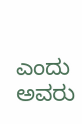ಎಂದು ಅವರು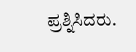ಪ್ರಶ್ನಿಸಿದರು.